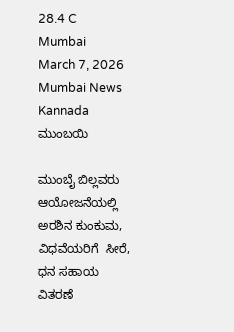28.4 C
Mumbai
March 7, 2026
Mumbai News Kannada
ಮುಂಬಯಿ

ಮುಂಬೈ ಬಿಲ್ಲವರು ಆಯೋಜನೆಯಲ್ಲಿ ಅರಶಿನ ಕುಂಕುಮ, ವಿಧವೆಯರಿಗೆ  ಸೀರೆ, ಧನ ಸಹಾಯ ವಿತರಣೆ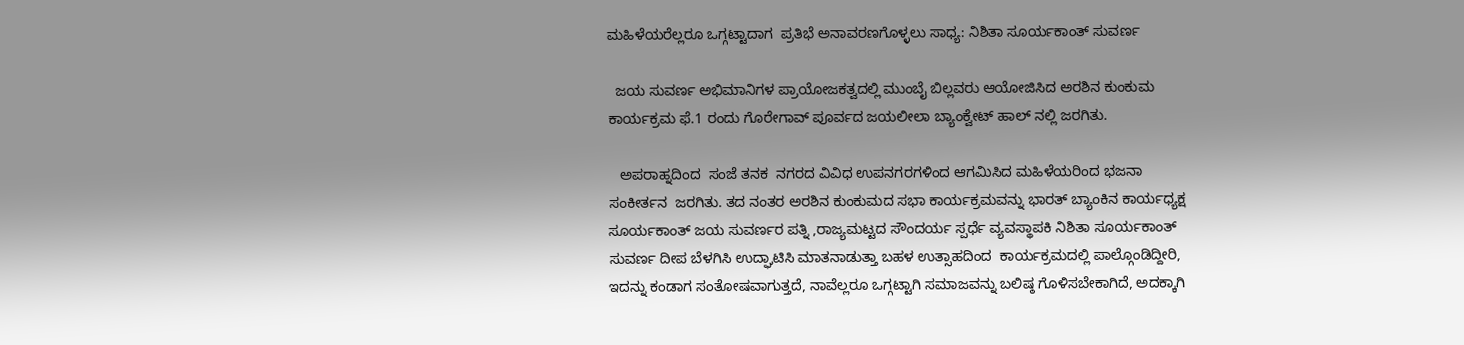ಮಹಿಳೆಯರೆಲ್ಲರೂ ಒಗ್ಗಟ್ಟಾದಾಗ  ಪ್ರತಿಭೆ ಅನಾವರಣಗೊಳ್ಳಲು ಸಾಧ್ಯ: ನಿಶಿತಾ ಸೂರ್ಯಕಾಂತ್ ಸುವರ್ಣ

  ಜಯ ಸುವರ್ಣ ಅಭಿಮಾನಿಗಳ ಪ್ರಾಯೋಜಕತ್ವದಲ್ಲಿ ಮುಂಬೈ ಬಿಲ್ಲವರು ಆಯೋಜಿಸಿದ ಅರಶಿನ ಕುಂಕುಮ ಕಾರ್ಯಕ್ರಮ ಫೆ.1 ರಂದು ಗೊರೇಗಾವ್ ಪೂರ್ವದ ಜಯಲೀಲಾ ಬ್ಯಾಂಕ್ವೇಟ್ ಹಾಲ್ ನಲ್ಲಿ ಜರಗಿತು.

   ಅಪರಾಹ್ನದಿಂದ  ಸಂಜೆ ತನಕ  ನಗರದ ವಿವಿಧ ಉಪನಗರಗಳಿಂದ ಆಗಮಿಸಿದ ಮಹಿಳೆಯರಿಂದ ಭಜನಾ ಸಂಕೀರ್ತನ  ಜರಗಿತು. ತದ ನಂತರ ಅರಶಿನ ಕುಂಕುಮದ ಸಭಾ ಕಾರ್ಯಕ್ರಮವನ್ನು ಭಾರತ್ ಬ್ಯಾಂಕಿನ ಕಾರ್ಯಧ್ಯಕ್ಷ ಸೂರ್ಯಕಾಂತ್ ಜಯ ಸುವರ್ಣರ ಪತ್ನಿ ,ರಾಜ್ಯಮಟ್ಟದ ಸೌಂದರ್ಯ ಸ್ಪರ್ಧೆ ವ್ಯವಸ್ಥಾಪಕಿ ನಿಶಿತಾ ಸೂರ್ಯಕಾಂತ್ ಸುವರ್ಣ ದೀಪ ಬೆಳಗಿಸಿ ಉದ್ಘಾಟಿಸಿ ಮಾತನಾಡುತ್ತಾ ಬಹಳ ಉತ್ಸಾಹದಿಂದ  ಕಾರ್ಯಕ್ರಮದಲ್ಲಿ ಪಾಲ್ಗೊಂಡಿದ್ದೀರಿ, ಇದನ್ನು ಕಂಡಾಗ ಸಂತೋಷವಾಗುತ್ತದೆ, ನಾವೆಲ್ಲರೂ ಒಗ್ಗಟ್ಟಾಗಿ ಸಮಾಜವನ್ನು ಬಲಿಷ್ಠ ಗೊಳಿಸಬೇಕಾಗಿದೆ, ಅದಕ್ಕಾಗಿ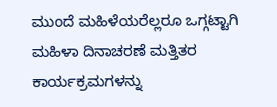ಮುಂದೆ ಮಹಿಳೆಯರೆಲ್ಲರೂ ಒಗ್ಗಟ್ಟಾಗಿ ಮಹಿಳಾ ದಿನಾಚರಣೆ ಮತ್ತಿತರ ಕಾರ್ಯಕ್ರಮಗಳನ್ನು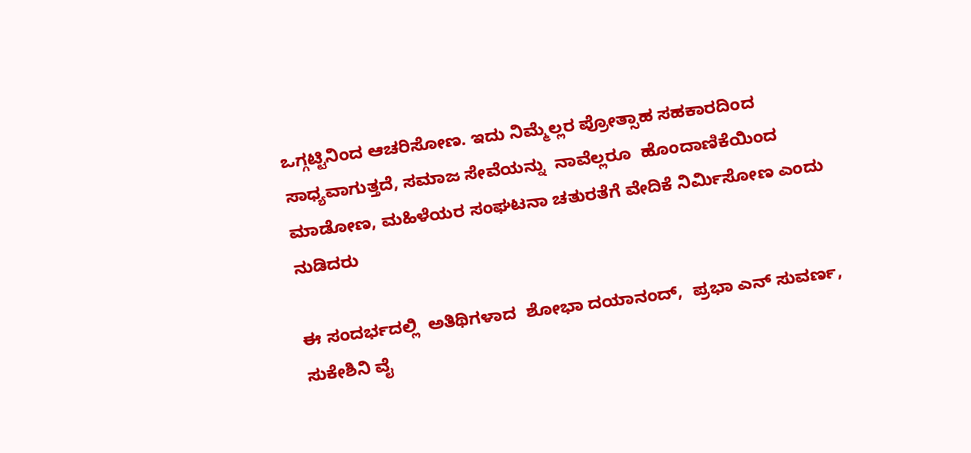ಒಗ್ಗಟ್ಟಿನಿಂದ ಆಚರಿಸೋಣ. ಇದು ನಿಮ್ಮೆಲ್ಲರ ಪ್ರೋತ್ಸಾಹ ಸಹಕಾರದಿಂದ ಸಾಧ್ಯವಾಗುತ್ತದೆ, ಸಮಾಜ ಸೇವೆಯನ್ನು  ನಾವೆಲ್ಲರೂ  ಹೊಂದಾಣಿಕೆಯಿಂದ ಮಾಡೋಣ, ಮಹಿಳೆಯರ ಸಂಘಟನಾ ಚತುರತೆಗೆ ವೇದಿಕೆ ನಿರ್ಮಿಸೋಣ ಎಂದು ನುಡಿದರು

ಈ ಸಂದರ್ಭದಲ್ಲಿ  ಅತಿಥಿಗಳಾದ  ಶೋಭಾ ದಯಾನಂದ್,  ಪ್ರಭಾ ಎನ್ ಸುವರ್ಣ,  ಸುಕೇಶಿನಿ ವೈ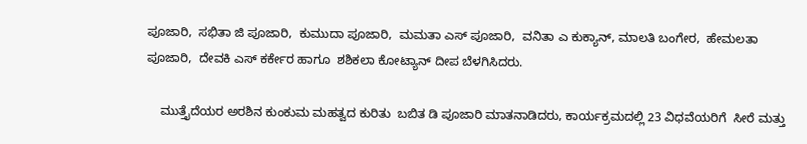ಪೂಜಾರಿ,  ಸಭಿತಾ ಜಿ ಪೂಜಾರಿ,  ಕುಮುದಾ ಪೂಜಾರಿ,  ಮಮತಾ ಎಸ್ ಪೂಜಾರಿ,  ವನಿತಾ ಎ ಕುಕ್ಯಾನ್, ಮಾಲತಿ ಬಂಗೇರ,  ಹೇಮಲತಾ ಪೂಜಾರಿ,  ದೇವಕಿ ಎಸ್ ಕರ್ಕೇರ ಹಾಗೂ  ಶಶಿಕಲಾ ಕೋಟ್ಯಾನ್ ದೀಪ ಬೆಳಗಿಸಿದರು.

    ಮುತ್ತೈದೆಯರ ಅರಶಿನ ಕುಂಕುಮ ಮಹತ್ವದ ಕುರಿತು  ಬಬಿತ ಡಿ ಪೂಜಾರಿ ಮಾತನಾಡಿದರು, ಕಾರ್ಯಕ್ರಮದಲ್ಲಿ 23 ವಿಧವೆಯರಿಗೆ  ಸೀರೆ ಮತ್ತು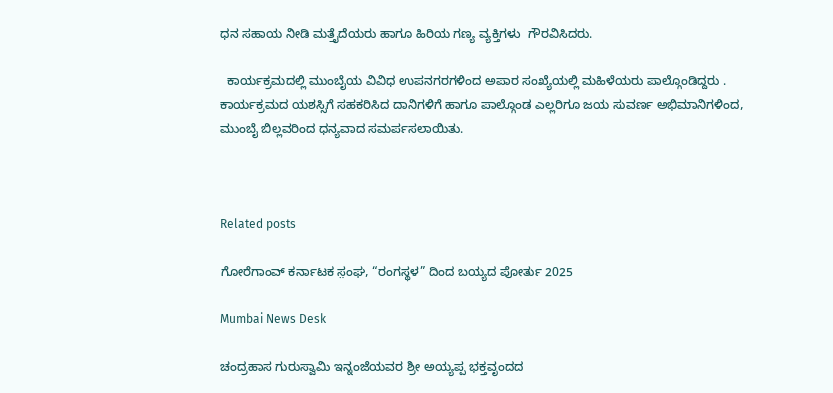ಧನ ಸಹಾಯ ನೀಡಿ ಮತ್ತೈದೆಯರು ಹಾಗೂ ಹಿರಿಯ ಗಣ್ಯ ವ್ಯಕ್ತಿಗಳು  ಗೌರವಿಸಿದರು.

  ಕಾರ್ಯಕ್ರಮದಲ್ಲಿ ಮುಂಬೈಯ ವಿವಿಧ ಉಪನಗರಗಳಿಂದ ಅಪಾರ ಸಂಖ್ಯೆಯಲ್ಲಿ ಮಹಿಳೆಯರು ಪಾಲ್ಗೊಂಡಿದ್ದರು . ಕಾರ್ಯಕ್ರಮದ ಯಶಸ್ಸಿಗೆ ಸಹಕರಿಸಿದ ದಾನಿಗಳಿಗೆ ಹಾಗೂ ಪಾಲ್ಗೊಂಡ ಎಲ್ಲರಿಗೂ ಜಯ ಸುವರ್ಣ ಅಭಿಮಾನಿಗಳಿಂದ, ಮುಂಬೈ ಬಿಲ್ಲವರಿಂದ ಧನ್ಯವಾದ ಸಮರ್ಪಸಲಾಯಿತು.



Related posts

ಗೋರೆಗಾಂವ್ ಕರ್ನಾಟಕ ಸ಼ಂಘ, “ರಂಗಸ್ಥಳ” ದಿಂದ ಬಯ್ಯದ ಪೋರ್ತು 2025

Mumbai News Desk

ಚಂದ್ರಹಾಸ ಗುರುಸ್ವಾಮಿ ಇನ್ನಂಜೆಯವರ ಶ್ರೀ ಅಯ್ಯಪ್ಪ ಭಕ್ತವೃಂದದ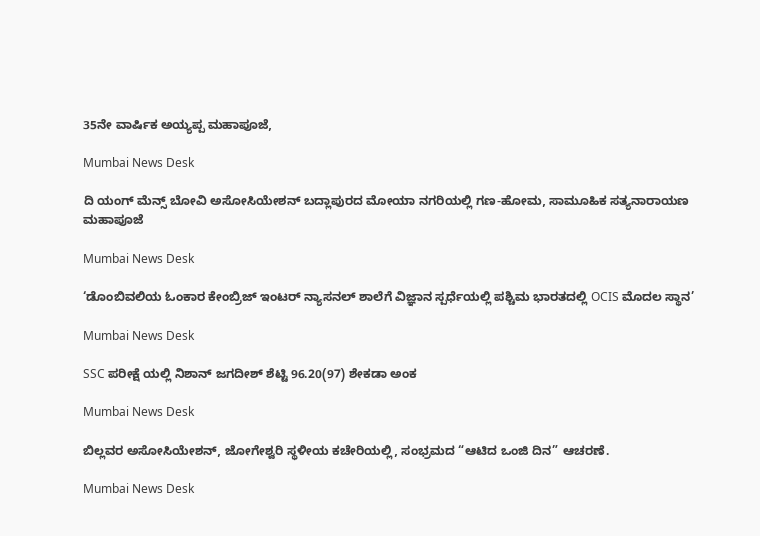35ನೇ ವಾರ್ಷಿಕ ಅಯ್ಯಪ್ಪ ಮಹಾಪೂಜೆ,

Mumbai News Desk

ದಿ ಯಂಗ್ ಮೆನ್ಸ್ ಬೋವಿ ಅಸೋಸಿಯೇಶನ್‌ ಬದ್ಲಾಪುರದ ಮೋಯಾ ನಗರಿಯಲ್ಲಿ ಗಣ-ಹೋಮ, ಸಾಮೂಹಿಕ ಸತ್ಯನಾರಾಯಣ ಮಹಾಪೂಜೆ

Mumbai News Desk

‘ಡೊಂಬಿವಲಿಯ ಓಂಕಾರ ಕೇಂಬ್ರಿಜ್ ಇಂಟರ್ ನ್ಯಾಸನಲ್ ಶಾಲೆಗೆ ವಿಜ್ಞಾನ ಸ್ಪರ್ಧೆಯಲ್ಲಿ ಪಶ್ಚಿಮ ಭಾರತದಲ್ಲಿ OCIS ಮೊದಲ ಸ್ಥಾನ’

Mumbai News Desk

SSC ಪರೀಕ್ಷೆ ಯಲ್ಲಿ ನಿಶಾನ್ ಜಗದೀಶ್ ಶೆಟ್ಟಿ 96.20(97) ಶೇಕಡಾ ಅಂಕ

Mumbai News Desk

ಬಿಲ್ಲವರ ಅಸೋಸಿಯೇಶನ್, ಜೋಗೇಶ್ವರಿ ಸ್ಥಳೀಯ ಕಚೇರಿಯಲ್ಲಿ, ಸಂಭ್ರಮದ “ಆಟಿದ ಒಂಜಿ ದಿನ” ಆಚರಣೆ.

Mumbai News Desk